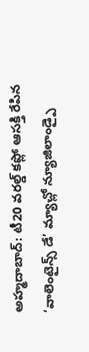అహ్మదాబాద్: టీ20 వరల్డ్ కప్లో ఆసక్తి రేపిన ‘వాలెంటైన్స్ డే’ మ్యాచ్లో న్యూజిలాండ్పై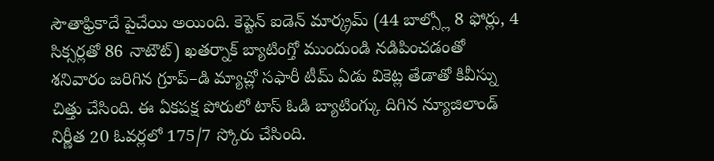సౌతాఫ్రికాదే పైచేయి అయింది. కెప్టెన్ ఐడెన్ మార్క్రమ్ (44 బాల్స్లో 8 ఫోర్లు, 4 సిక్సర్లతో 86 నాటౌట్) ఖతర్నాక్ బ్యాటింగ్తో ముందుండి నడిపించడంతో శనివారం జరిగిన గ్రూప్–డి మ్యాచ్లో సఫారీ టీమ్ ఏడు వికెట్ల తేడాతో కివీస్ను చిత్తు చేసింది. ఈ ఏకపక్ష పోరులో టాస్ ఓడి బ్యాటింగ్కు దిగిన న్యూజిలాండ్ నిర్ణీత 20 ఓవర్లలో 175/7 స్కోరు చేసింది.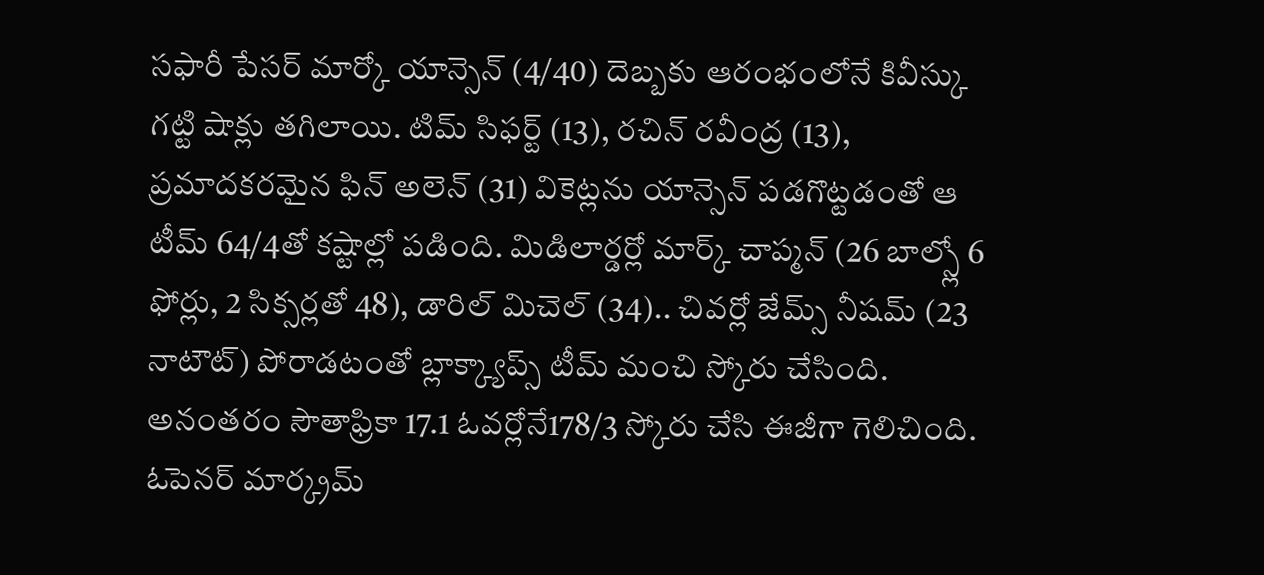సఫారీ పేసర్ మార్కో యాన్సెన్ (4/40) దెబ్బకు ఆరంభంలోనే కివీస్కు గట్టి షాక్లు తగిలాయి. టిమ్ సిఫర్ట్ (13), రచిన్ రవీంద్ర (13), ప్రమాదకరమైన ఫిన్ అలెన్ (31) వికెట్లను యాన్సెన్ పడగొట్టడంతో ఆ టీమ్ 64/4తో కష్టాల్లో పడింది. మిడిలార్డర్లో మార్క్ చాప్మన్ (26 బాల్స్లో 6 ఫోర్లు, 2 సిక్సర్లతో 48), డారిల్ మిచెల్ (34).. చివర్లో జేమ్స్ నీషమ్ (23 నాటౌట్) పోరాడటంతో బ్లాక్క్యాప్స్ టీమ్ మంచి స్కోరు చేసింది.
అనంతరం సౌతాఫ్రికా 17.1 ఓవర్లోనే178/3 స్కోరు చేసి ఈజీగా గెలిచింది. ఓపెనర్ మార్క్రమ్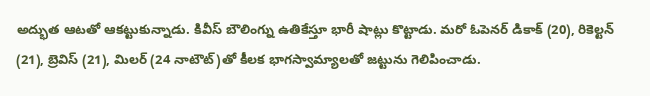అద్భుత ఆటతో ఆకట్టుకున్నాడు. కివీస్ బౌలింగ్ను ఉతికేస్తూ భారీ షాట్లు కొట్టాడు. మరో ఓపెనర్ డికాక్ (20), రికెల్టన్ (21), బ్రెవిస్ (21), మిలర్ (24 నాటౌట్)తో కీలక భాగస్వామ్యాలతో జట్టును గెలిపించాడు.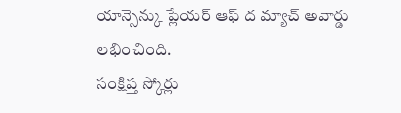యాన్సెన్కు ప్లేయర్ ఆఫ్ ద మ్యాచ్ అవార్డు లభించింది.
సంక్షిప్త స్కోర్లు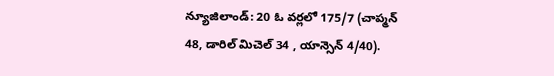న్యూజిలాండ్: 20 ఓ వర్లలో 175/7 (చాప్మన్ 48, డారిల్ మిచెల్ 34 , యాన్సెన్ 4/40).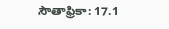సౌతాఫ్రికా: 17.1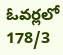ఓవర్లలో 178/3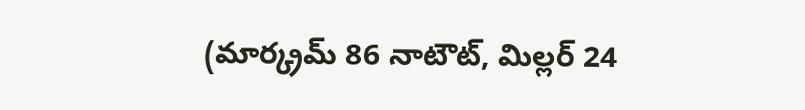(మార్క్రమ్ 86 నాటౌట్, మిల్లర్ 24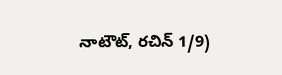నాటౌట్, రచిన్ 1/9)